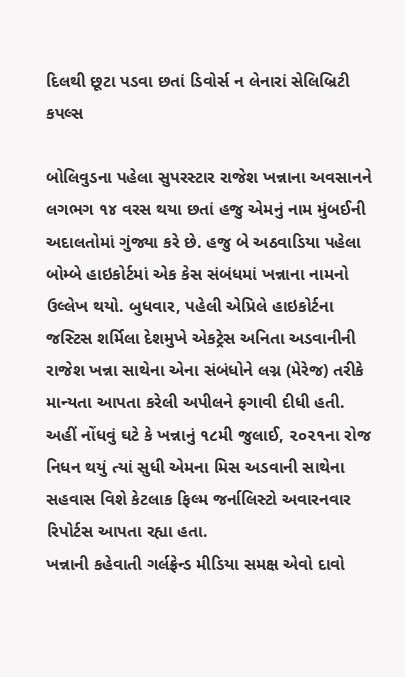દિલથી છૂટા પડવા છતાં ડિવોર્સ ન લેનારાં સેલિબ્રિટી કપલ્સ

બોલિવુડના પહેલા સુપરસ્ટાર રાજેશ ખન્નાના અવસાનને લગભગ ૧૪ વરસ થયા છતાં હજુ એમનું નામ મુંબઈની અદાલતોમાં ગુંજ્યા કરે છે. હજુ બે અઠવાડિયા પહેલા બોમ્બે હાઇકોર્ટમાં એક કેસ સંબંધમાં ખન્નાના નામનો ઉલ્લેખ થયો. બુધવાર, પહેલી એપ્રિલે હાઇકોર્ટના જસ્ટિસ શર્મિલા દેશમુખે એકટ્રેસ અનિતા અડવાનીની રાજેશ ખન્ના સાથેના એના સંબંધોને લગ્ન (મેરેજ) તરીકે માન્યતા આપતા કરેલી અપીલને ફગાવી દીધી હતી.
અહીં નોંધવું ઘટે કે ખન્નાનું ૧૮મી જુલાઈ, ૨૦૨૧ના રોજ નિધન થયું ત્યાં સુધી એમના મિસ અડવાની સાથેના સહવાસ વિશે કેટલાક ફિલ્મ જર્નાલિસ્ટો અવારનવાર રિપોર્ટસ આપતા રહ્યા હતા.
ખન્નાની કહેવાતી ગર્લફ્રેન્ડ મીડિયા સમક્ષ એવો દાવો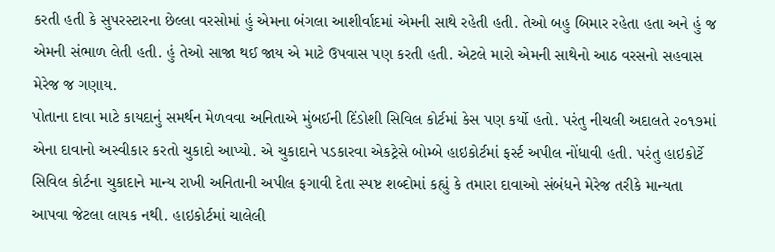કરતી હતી કે સુપરસ્ટારના છેલ્લા વરસોમાં હું એમના બંગલા આશીર્વાદમાં એમની સાથે રહેતી હતી. તેઓ બહુ બિમાર રહેતા હતા અને હું જ એમની સંભાળ લેતી હતી. હું તેઓ સાજા થઈ જાય એ માટે ઉપવાસ પણ કરતી હતી. એટલે મારો એમની સાથેનો આઠ વરસનો સહવાસ મેરેજ જ ગણાય.
પોતાના દાવા માટે કાયદાનું સમર્થન મેળવવા અનિતાએ મુંબઈની દિંડોશી સિવિલ કોર્ટમાં કેસ પણ કર્યો હતો. પરંતુ નીચલી અદાલતે ૨૦૧૭માં એના દાવાનો અસ્વીકાર કરતો ચુકાદો આપ્યો. એ ચુકાદાને પડકારવા એકટ્રેસે બોમ્બે હાઇકોર્ટમાં ફર્સ્ટ અપીલ નોંધાવી હતી. પરંતુ હાઇકોર્ટે સિવિલ કોર્ટના ચુકાદાને માન્ય રાખી અનિતાની અપીલ ફગાવી દેતા સ્પષ્ટ શબ્દોમાં કહ્યું કે તમારા દાવાઓ સંબંધને મેરેજ તરીકે માન્યતા આપવા જેટલા લાયક નથી. હાઇકોર્ટમાં ચાલેલી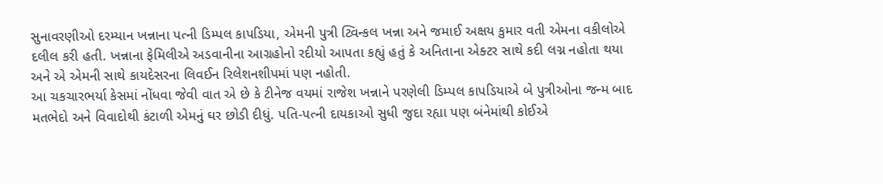સુનાવરણીઓ દરમ્યાન ખન્નાના પત્ની ડિમ્પલ કાપડિયા, એમની પુત્રી ટ્વિન્કલ ખન્ના અને જમાઈ અક્ષય કુમાર વતી એમના વકીલોએ દલીલ કરી હતી. ખન્નાના ફેમિલીએ અડવાનીના આગ્રહોનો રદીયો આપતા કહ્યું હતું કે અનિતાના એક્ટર સાથે કદી લગ્ન નહોતા થયા અને એ એમની સાથે કાયદેસરના લિવઈન રિલેશનશીપમાં પણ નહોતી.
આ ચકચારભર્યા કેસમાં નોંધવા જેવી વાત એ છે કે ટીનેજ વયમાં રાજેશ ખન્નાને પરણેલી ડિમ્પલ કાપડિયાએ બે પુત્રીઓના જન્મ બાદ મતભેદો અને વિવાદોથી કંટાળી એમનું ઘર છોડી દીધું. પતિ-પત્ની દાયકાઓ સુધી જુદા રહ્યા પણ બંનેમાંથી કોઈએ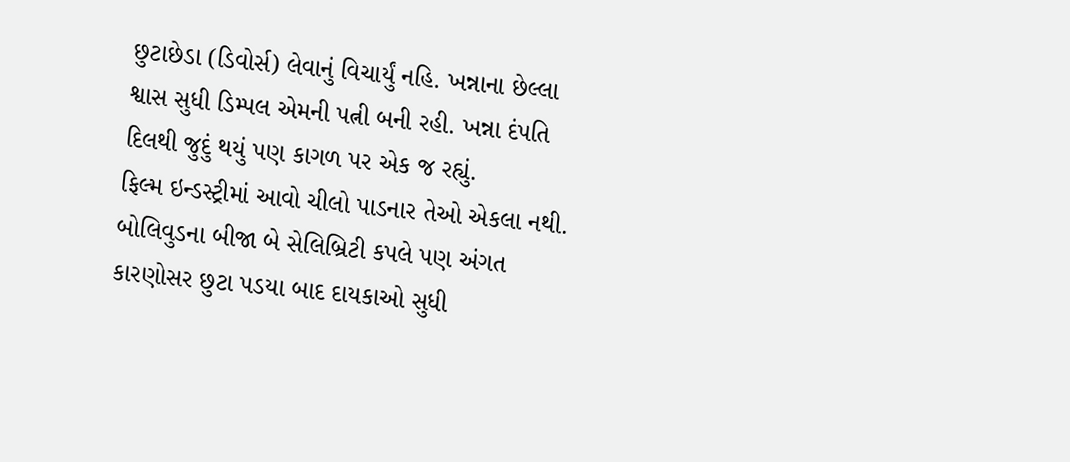છુટાછેડા (ડિવોર્સ) લેવાનું વિચાર્યું નહિ. ખન્નાના છેલ્લા શ્વાસ સુધી ડિમ્પલ એમની પત્ની બની રહી. ખન્ના દંપતિ દિલથી જુદું થયું પણ કાગળ પર એક જ રહ્યું.
ફિલ્મ ઇન્ડસ્ટ્રીમાં આવો ચીલો પાડનાર તેઓ એકલા નથી. બોલિવુડના બીજા બે સેલિબ્રિટી કપલે પણ અંગત કારણોસર છુટા પડયા બાદ દાયકાઓ સુધી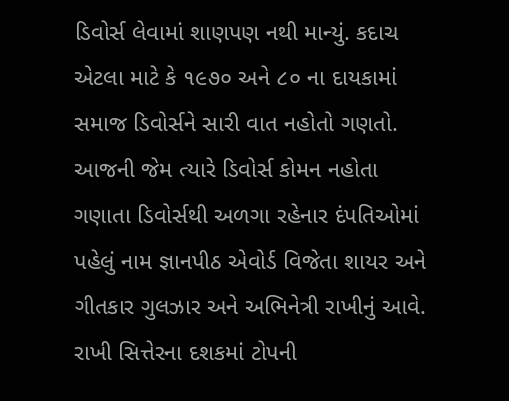ડિવોર્સ લેવામાં શાણપણ નથી માન્યું. કદાચ એટલા માટે કે ૧૯૭૦ અને ૮૦ ના દાયકામાં સમાજ ડિવોર્સને સારી વાત નહોતો ગણતો. આજની જેમ ત્યારે ડિવોર્સ કોમન નહોતા ગણાતા ડિવોર્સથી અળગા રહેનાર દંપતિઓમાં પહેલું નામ જ્ઞાનપીઠ એવોર્ડ વિજેતા શાયર અને ગીતકાર ગુલઝાર અને અભિનેત્રી રાખીનું આવે.
રાખી સિત્તેરના દશકમાં ટોપની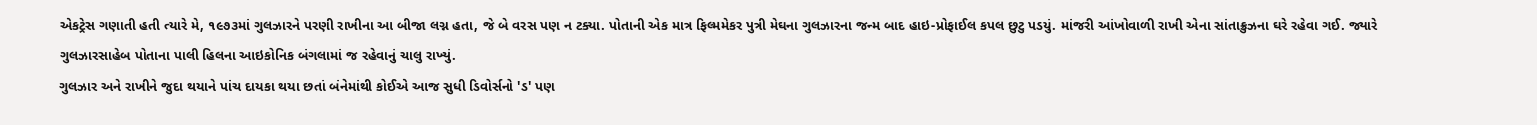એકટ્રેસ ગણાતી હતી ત્યારે મે, ૧૯૭૩માં ગુલઝારને પરણી રાખીના આ બીજા લગ્ન હતા, જે બે વરસ પણ ન ટક્યા. પોતાની એક માત્ર ફિલ્મમેકર પુત્રી મેઘના ગુલઝારના જન્મ બાદ હાઇ-પ્રોફાઈલ કપલ છુટુ પડયું. માંજરી આંખોવાળી રાખી એના સાંતાક્રુઝના ઘરે રહેવા ગઈ. જ્યારે ગુલઝારસાહેબ પોતાના પાલી હિલના આઇકોનિક બંગલામાં જ રહેવાનું ચાલુ રાખ્યું.
ગુલઝાર અને રાખીને જુદા થયાને પાંચ દાયકા થયા છતાં બંનેમાંથી કોઈએ આજ સુધી ડિવોર્સનો 'ડ' પણ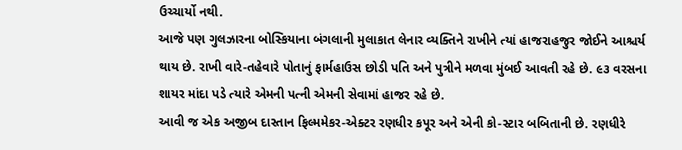ઉચ્ચાર્યો નથી.
આજે પણ ગુલઝારના બોસ્કિયાના બંગલાની મુલાકાત લેનાર વ્યક્તિને રાખીને ત્યાં હાજરાહજુર જોઈને આશ્ચર્ય થાય છે. રાખી વારે-તહેવારે પોતાનું ફાર્મહાઉસ છોડી પતિ અને પુત્રીને મળવા મુંબઈ આવતી રહે છે. ૯૩ વરસના શાયર માંદા પડે ત્યારે એમની પત્ની એમની સેવામાં હાજર રહે છે.
આવી જ એક અજીબ દાસ્તાન ફિલ્મમેકર-એક્ટર રણધીર કપૂર અને એની કો-સ્ટાર બબિતાની છે. રણધીરે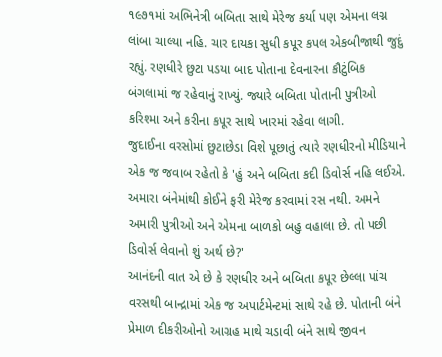૧૯૭૧માં અભિનેત્રી બબિતા સાથે મેરેજ કર્યા પણ એમના લગ્ન લાંબા ચાલ્યા નહિ. ચાર દાયકા સુધી કપૂર કપલ એકબીજાથી જુદું રહ્યું. રણધીરે છુટા પડયા બાદ પોતાના દેવનારના કૌટુંબિક બંગલામાં જ રહેવાનું રાખ્યું. જ્યારે બબિતા પોતાની પુત્રીઓ કરિશ્મા અને કરીના કપૂર સાથે ખારમાં રહેવા લાગી.
જુદાઈના વરસોમાં છુટાછેડા વિશે પૂછાતું ત્યારે રણધીરનો મીડિયાને એક જ જવાબ રહેતો કે 'હું અને બબિતા કદી ડિવોર્સ નહિ લઈએ. અમારા બંનેમાંથી કોઈને ફરી મેરેજ કરવામાં રસ નથી. અમને અમારી પુત્રીઓ અને એમના બાળકો બહુ વહાલા છે. તો પછી ડિવોર્સ લેવાનો શું અર્થ છે?'
આનંદની વાત એ છે કે રણધીર અને બબિતા કપૂર છેલ્લા પાંચ વરસથી બાન્દ્રામાં એક જ અપાર્ટમેન્ટમાં સાથે રહે છે. પોતાની બંને પ્રેમાળ દીકરીઓનો આગ્રહ માથે ચડાવી બંને સાથે જીવન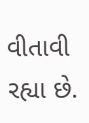વીતાવી રહ્યા છે.